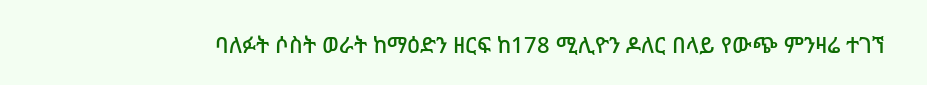ባለፉት ሶስት ወራት ከማዕድን ዘርፍ ከ178 ሚሊዮን ዶለር በላይ የውጭ ምንዛሬ ተገኘ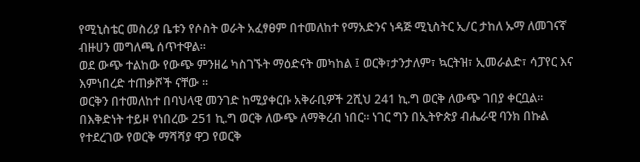የሚኒስቴር መስሪያ ቤቱን የሶስት ወራት አፈፃፀም በተመለከተ የማአድንና ነዳጅ ሚኒስትር ኢ/ር ታከለ ኡማ ለመገናኛ ብዙሀን መግለጫ ሰጥተዋል።
ወደ ውጭ ተልከው የውጭ ምንዘሬ ካስገኙት ማዕድናት መካከል ፤ ወርቅ፣ታንታለም፣ ኳርትዝ፣ ኢመራልድ፣ ሳፓየር እና እምነበረድ ተጠቃሾች ናቸው ፡፡
ወርቅን በተመለከተ በባህላዊ መንገድ ከሚያቀርቡ አቅራቢዎች 2ሺህ 241 ኪ.ግ ወርቅ ለውጭ ገበያ ቀርቧል፡፡
በእቅድነት ተይዞ የነበረው 251 ኪ.ግ ወርቅ ለውጭ ለማቅረብ ነበር፡፡ ነገር ግን በኢትዮጵያ ብሔራዊ ባንክ በኩል የተደረገው የወርቅ ማሻሻያ ዋጋ የወርቅ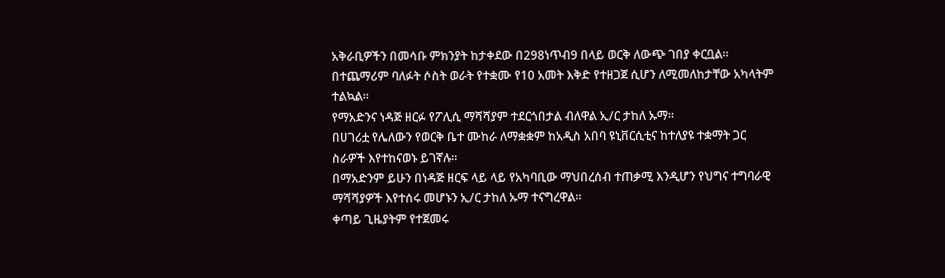አቅራቢዎችን በመሳቡ ምክንያት ከታቀደው በ298ነጥብ9 በላይ ወርቅ ለውጭ ገበያ ቀርቧል።
በተጨማሪም ባለፉት ሶስት ወራት የተቋሙ የ10 አመት እቅድ የተዘጋጀ ሲሆን ለሚመለከታቸው አካላትም ተልኳል።
የማአድንና ነዳጅ ዘርፉ የፖሊሲ ማሻሻያም ተደርጎበታል ብለዋል ኢ/ር ታከለ ኡማ።
በሀገሪቷ የሌለውን የወርቅ ቤተ ሙከራ ለማቋቋም ከአዲስ አበባ ዩኒቨርሲቲና ከተለያዩ ተቋማት ጋር ስራዎች እየተከናወኑ ይገኛሉ።
በማአድንም ይሁን በነዳጅ ዘርፍ ላይ ላይ የአካባቢው ማህበረሰብ ተጠቃሚ እንዲሆን የህግና ተግባራዊ ማሻሻያዎች እየተሰሩ መሆኑን ኢ/ር ታከለ ኡማ ተናግረዋል።
ቀጣይ ጊዜያትም የተጀመሩ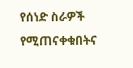የሰነድ ስራዎች የሚጠናቀቁበትና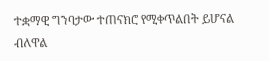ተቋማዊ ግንባታው ተጠናክሮ የሚቀጥልበት ይሆናል ብለዋል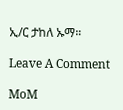ኢ/ር ታከለ ኡማ።

Leave A Comment

MoM